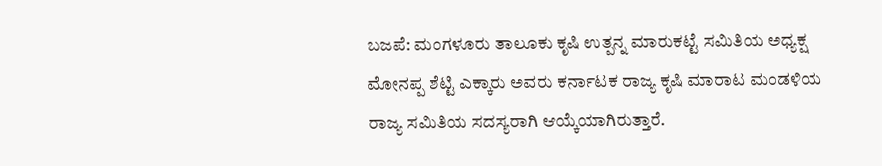ಬಜಪೆ: ಮಂಗಳೂರು ತಾಲೂಕು ಕೃಷಿ ಉತ್ಪನ್ನ ಮಾರುಕಟ್ಟೆ ಸಮಿತಿಯ ಅಧ್ಯಕ್ಷ ಮೋನಪ್ಪ ಶೆಟ್ಟಿ ಎಕ್ಕಾರು ಅವರು ಕರ್ನಾಟಕ ರಾಜ್ಯ ಕೃಷಿ ಮಾರಾಟ ಮಂಡಳಿಯ ರಾಜ್ಯ ಸಮಿತಿಯ ಸದಸ್ಯರಾಗಿ ಆಯ್ಕೆಯಾಗಿರುತ್ತಾರೆ.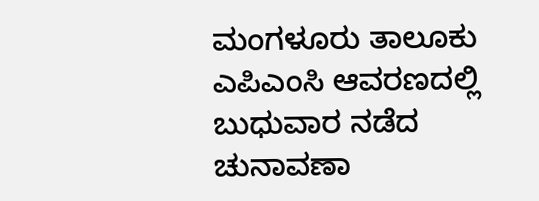ಮಂಗಳೂರು ತಾಲೂಕು ಎಪಿಎಂಸಿ ಆವರಣದಲ್ಲಿ ಬುಧುವಾರ ನಡೆದ ಚುನಾವಣಾ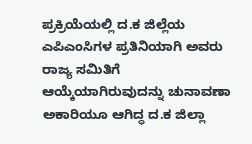ಪ್ರಕ್ರಿಯೆಯಲ್ಲಿ ದ.ಕ ಜಿಲ್ಲೆಯ ಎಪಿಎಂಸಿಗಳ ಪ್ರತಿನಿಯಾಗಿ ಅವರು ರಾಜ್ಯ ಸಮಿತಿಗೆ ಆಯ್ಕೆಯಾಗಿರುವುದನ್ನು ಚುನಾವಣಾ ಅಕಾರಿಯೂ ಆಗಿದ್ಧ ದ.ಕ ಜಿಲ್ಲಾ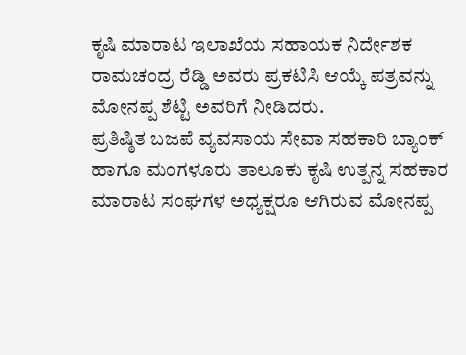ಕೃಷಿ ಮಾರಾಟ ಇಲಾಖೆಯ ಸಹಾಯಕ ನಿರ್ದೇಶಕ ರಾಮಚಂದ್ರ ರೆಡ್ಡಿ ಅವರು ಪ್ರಕಟಿಸಿ ಆಯ್ಕೆ ಪತ್ರವನ್ನು ಮೋನಪ್ಪ ಶೆಟ್ಟಿ ಅವರಿಗೆ ನೀಡಿದರು.
ಪ್ರತಿಷ್ಠಿತ ಬಜಪೆ ವ್ಯವಸಾಯ ಸೇವಾ ಸಹಕಾರಿ ಬ್ಯಾಂಕ್ ಹಾಗೂ ಮಂಗಳೂರು ತಾಲೂಕು ಕೃಷಿ ಉತ್ಪನ್ನ ಸಹಕಾರ ಮಾರಾಟ ಸಂಘಗಳ ಅಧ್ಯಕ್ಷರೂ ಆಗಿರುವ ಮೋನಪ್ಪ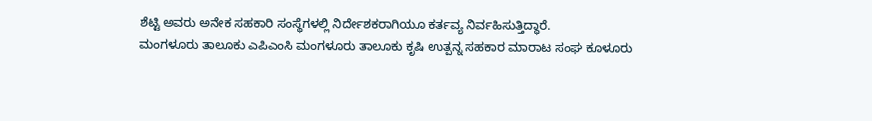ಶೆಟ್ಟಿ ಅವರು ಅನೇಕ ಸಹಕಾರಿ ಸಂಸ್ಥೆಗಳಲ್ಲಿ ನಿರ್ದೇಶಕರಾಗಿಯೂ ಕರ್ತವ್ಯ ನಿರ್ವಹಿಸುತ್ತಿದ್ಧಾರೆ.
ಮಂಗಳೂರು ತಾಲೂಕು ಎಪಿಎಂಸಿ ಮಂಗಳೂರು ತಾಲೂಕು ಕೃಷಿ ಉತ್ಪನ್ನ ಸಹಕಾರ ಮಾರಾಟ ಸಂಘ ಕೂಳೂರು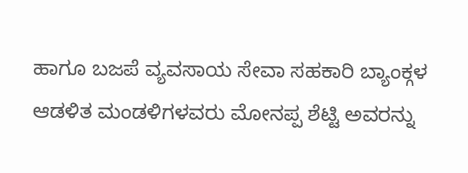ಹಾಗೂ ಬಜಪೆ ವ್ಯವಸಾಯ ಸೇವಾ ಸಹಕಾರಿ ಬ್ಯಾಂಕ್ಗಳ ಆಡಳಿತ ಮಂಡಳಿಗಳವರು ಮೋನಪ್ಪ ಶೆಟ್ಟಿ ಅವರನ್ನು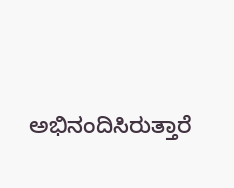ಅಭಿನಂದಿಸಿರುತ್ತಾರೆ